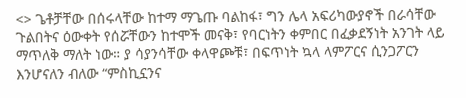<> ጌቶቻቸው በሰሩላቸው ከተማ ማጌጡ ባልከፋ፣ ግን ሌላ አፍሪካውያኖች በራሳቸው ጉልበትና ዕውቀት የሰሯቸውን ከተሞች መናቅ፣ የባርነትን ቀምበር በፈቃደኝነት አንገት ላይ ማጥለቅ ማለት ነው። ያ ሳያንሳቸው ቀላዋጮቹ፣ በፍጥነት ኳላ ላምፖርና ሲንጋፖርን እንሆናለን ብለው “ምስኪኗንና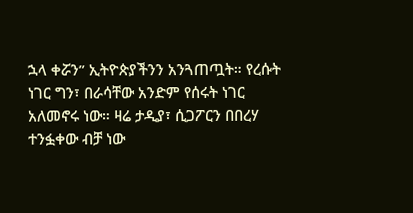ኋላ ቀሯን” ኢትዮጵያችንን አንጓጠጧት። የረሱት ነገር ግን፣ በራሳቸው አንድም የሰሩት ነገር አለመኖሩ ነው። ዛሬ ታዲያ፣ ሲጋፖርን በበረሃ ተንፏቀው ብቻ ነው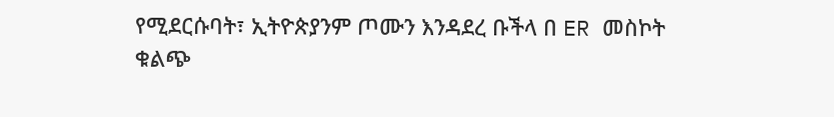የሚደርሱባት፣ ኢትዮጵያንም ጦሙን እንዳደረ ቡችላ በ ER መስኮት ቁልጭ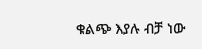ቁልጭ እያሉ ብቻ ነው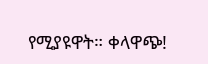የሚያዩዋት። ቀላዋጭ!